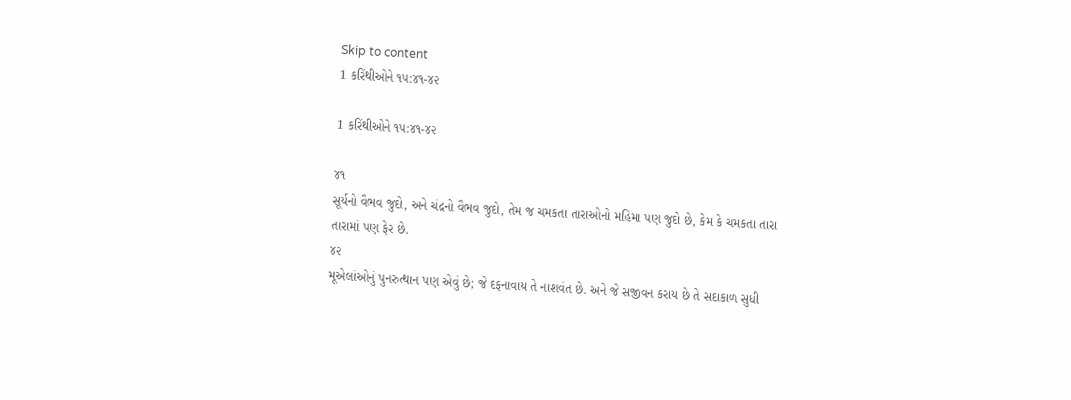Skip to content
1 કરિંથીઓને ૧૫:૪૧-૪૨

1 કરિંથીઓને ૧૫:૪૧-૪૨

૪૧
સૂર્યનો વૈભવ જુદો, અને ચંદ્રનો વૈભવ જુદો, તેમ જ ચમકતા તારાઓનો મહિમા પણ જુદો છે, કેમ કે ચમકતા તારા તારામાં પણ ફેર છે.
૪૨
મૂએલાંઓનું પુનરુત્થાન પણ એવું છે; જે દફનાવાય તે નાશવંત છે. અને જે સજીવન કરાય છે તે સદાકાળ સુધી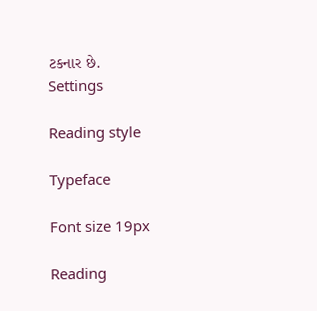ટકનાર છે.
Settings

Reading style

Typeface

Font size 19px

Reading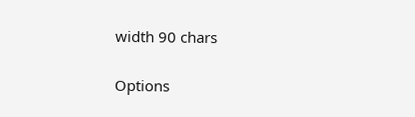width 90 chars

Options